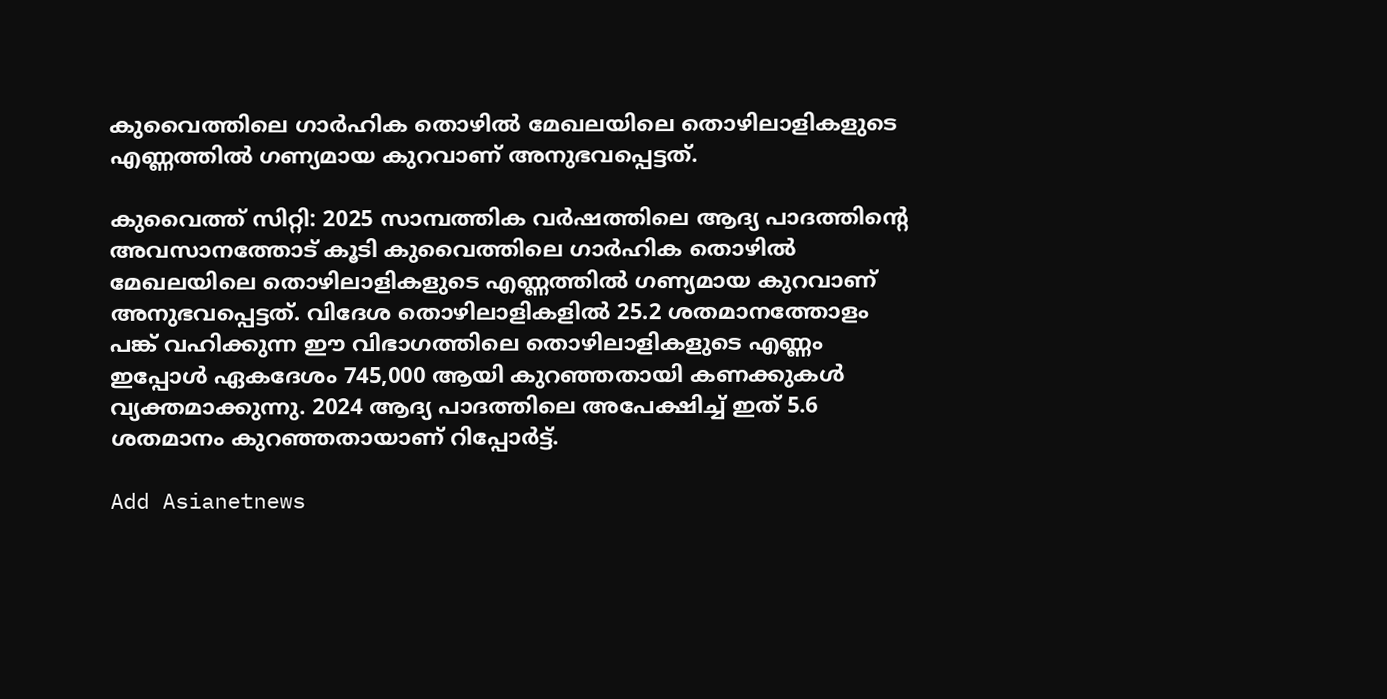കുവൈത്തിലെ ഗാർഹിക തൊഴിൽ മേഖലയിലെ തൊഴിലാളികളുടെ എണ്ണത്തിൽ ഗണ്യമായ കുറവാണ് അനുഭവപ്പെട്ടത്.

കുവൈത്ത് സിറ്റി: 2025 സാമ്പത്തിക വർഷത്തിലെ ആദ്യ പാദത്തിന്‍റെ അവസാനത്തോട് കൂടി കുവൈത്തിലെ ഗാർഹിക തൊഴിൽ മേഖലയിലെ തൊഴിലാളികളുടെ എണ്ണത്തിൽ ഗണ്യമായ കുറവാണ് അനുഭവപ്പെട്ടത്. വിദേശ തൊഴിലാളികളിൽ 25.2 ശതമാനത്തോളം പങ്ക് വഹിക്കുന്ന ഈ വിഭാഗത്തിലെ തൊഴിലാളികളുടെ എണ്ണം ഇപ്പോൾ ഏകദേശം 745,000 ആയി കുറഞ്ഞതായി കണക്കുകൾ വ്യക്തമാക്കുന്നു. 2024 ആദ്യ പാദത്തിലെ അപേക്ഷിച്ച് ഇത് 5.6 ശതമാനം കുറഞ്ഞതായാണ് റിപ്പോർട്ട്.

Add Asianetnews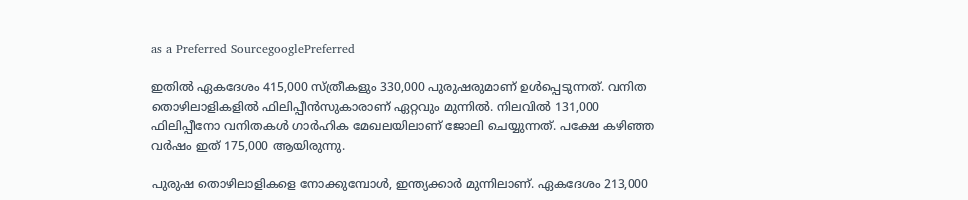as a Preferred SourcegooglePreferred

ഇതിൽ ഏകദേശം 415,000 സ്ത്രീകളും 330,000 പുരുഷരുമാണ് ഉൾപ്പെടുന്നത്. വനിത തൊഴിലാളികളിൽ ഫിലിപ്പീൻസുകാരാണ് ഏറ്റവും മുന്നിൽ. നിലവിൽ 131,000 ഫിലിപ്പീനോ വനിതകൾ ഗാർഹിക മേഖലയിലാണ് ജോലി ചെയ്യുന്നത്. പക്ഷേ കഴിഞ്ഞ വർഷം ഇത് 175,000 ആയിരുന്നു.

പുരുഷ തൊഴിലാളികളെ നോക്കുമ്പോൾ, ഇന്ത്യക്കാർ മുന്നിലാണ്. ഏകദേശം 213,000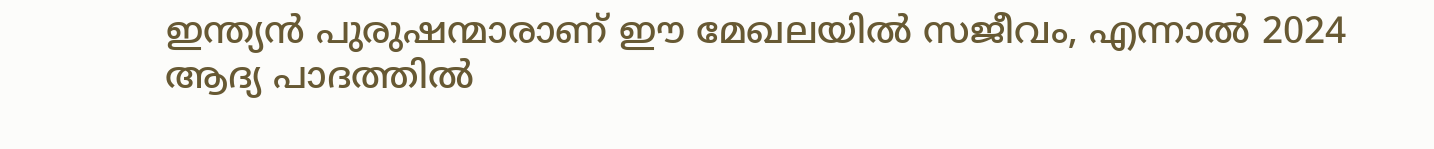ഇന്ത്യൻ പുരുഷന്മാരാണ് ഈ മേഖലയിൽ സജീവം, എന്നാൽ 2024 ആദ്യ പാദത്തിൽ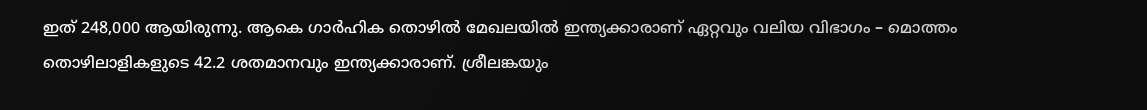ഇത് 248,000 ആയിരുന്നു. ആകെ ഗാർഹിക തൊഴിൽ മേഖലയിൽ ഇന്ത്യക്കാരാണ് ഏറ്റവും വലിയ വിഭാഗം – മൊത്തം തൊഴിലാളികളുടെ 42.2 ശതമാനവും ഇന്ത്യക്കാരാണ്. ശ്രീലങ്കയും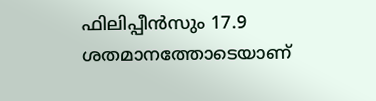ഫിലിപ്പീൻസും 17.9 ശതമാനത്തോടെയാണ്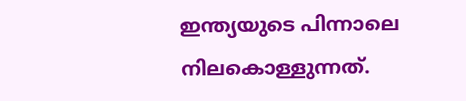ഇന്ത്യയുടെ പിന്നാലെ നിലകൊള്ളുന്നത്.